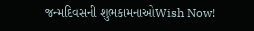જન્મદિવસની શુભકામનાઓWish Now!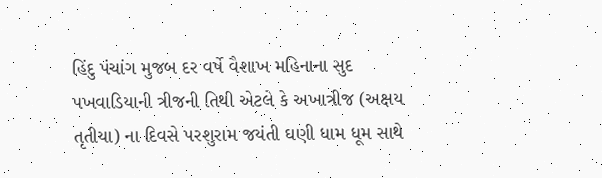હિંદુ પંચાંગ મુજબ દર વર્ષે વૈશાખ મહિનાના સુદ પખવાડિયાની ત્રીજની તિથી એટલે કે અખાત્રીજ (અક્ષય તૃતીયા) ના દિવસે પરશુરામ જયંતી ઘણી ધામ ધૂમ સાથે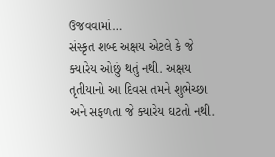ઉજવવામાં…
સંસ્કૃત શબ્દ અક્ષય એટલે કે જે ક્યારેય ઓછું થતું નથી. અક્ષય તૃતીયાનો આ દિવસ તમને શુભેચ્છા અને સફળતા જે ક્યારેય ઘટતો નથી.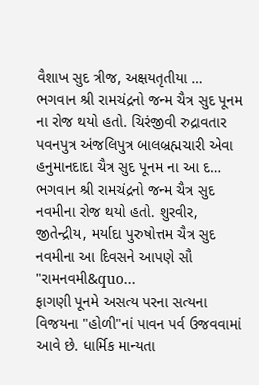વૈશાખ સુદ ત્રીજ, અક્ષયતૃતીયા …
ભગવાન શ્રી રામચંદ્રનો જન્મ ચૈત્ર સુદ પૂનમ ના રોજ થયો હતો. ચિરંજીવી રુદ્રાવતાર પવનપુત્ર અંજલિપુત્ર બાલબ્રહ્મચારી એવા હનુમાનદાદા ચૈત્ર સુદ પૂનમ ના આ દ…
ભગવાન શ્રી રામચંદ્રનો જન્મ ચૈત્ર સુદ નવમીના રોજ થયો હતો. શુરવીર, જીતેન્દ્રીય, મર્યાદા પુરુષોત્તમ ચૈત્ર સુદ નવમીના આ દિવસને આપણે સૌ "રામનવમી&quo…
ફાગણી પૂનમે અસત્ય પરના સત્યના વિજયના "હોળી"નાં પાવન પર્વ ઉજવવામાં આવે છે. ધાર્મિક માન્યતા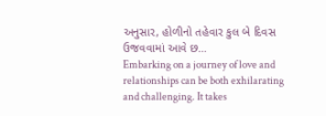અનુસાર, હોળીનો તહેવાર કુલ બે દિવસ ઉજવવામાં આવે છ…
Embarking on a journey of love and relationships can be both exhilarating and challenging. It takes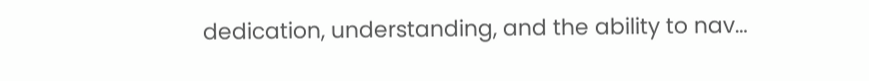dedication, understanding, and the ability to nav…